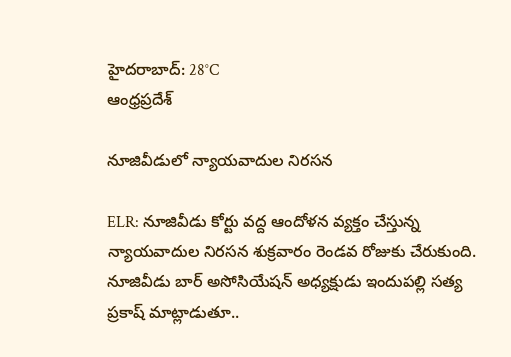హైదరాబాద్: 28°C
ఆంధ్రప్రదేశ్

నూజివీడులో న్యాయవాదుల నిరసన

ELR: నూజివీడు కోర్టు వద్ద ఆందోళన వ్యక్తం చేస్తున్న న్యాయవాదుల నిరసన శుక్రవారం రెండవ రోజుకు చేరుకుంది. నూజివీడు బార్ అసోసియేషన్ అధ్యక్షుడు ఇందుపల్లి సత్య ప్రకాష్ మాట్లాడుతూ..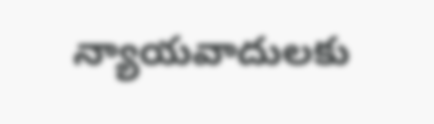న్యాయవాదులకు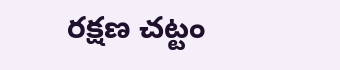రక్షణ చట్టం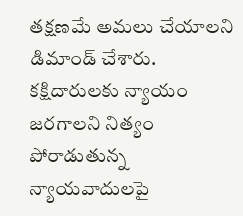తక్షణమే అమలు చేయాలని డిమాండ్ చేశారు. కక్షిదారులకు న్యాయం జరగాలని నిత్యం పోరాడుతున్న న్యాయవాదులపై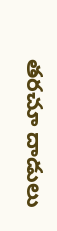తరచూ దాడులు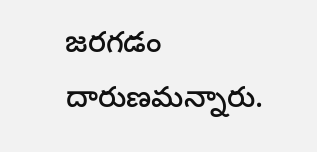జరగడం దారుణమన్నారు.